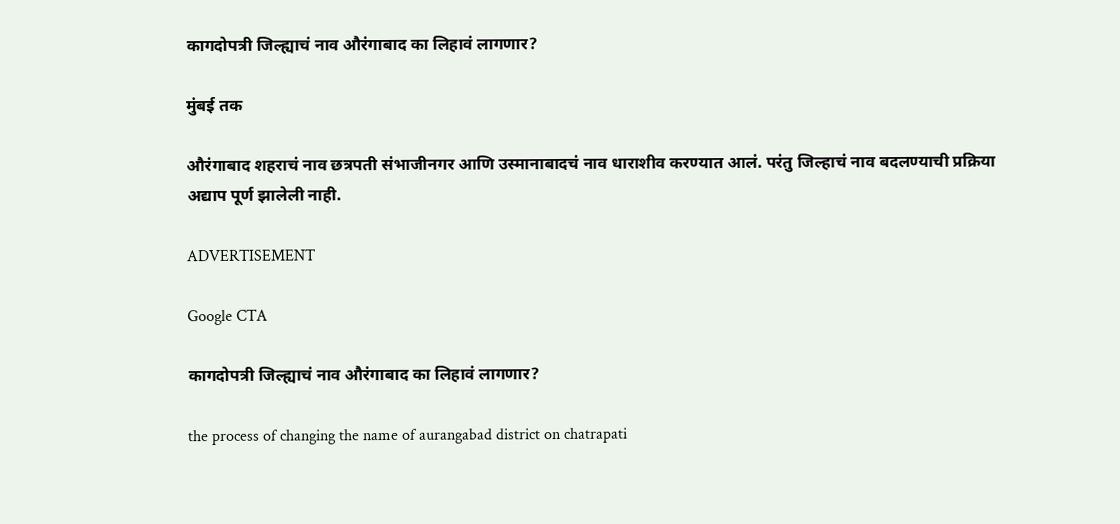कागदोपत्री जिल्ह्याचं नाव औरंगाबाद का लिहावं लागणार?

मुंबई तक

औरंगाबाद शहराचं नाव छत्रपती संभाजीनगर आणि उस्मानाबादचं नाव धाराशीव करण्यात आलं. परंतु जिल्हाचं नाव बदलण्याची प्रक्रिया अद्याप पूर्ण झालेली नाही.

ADVERTISEMENT

Google CTA

कागदोपत्री जिल्ह्याचं नाव औरंगाबाद का लिहावं लागणार?

the process of changing the name of aurangabad district on chatrapati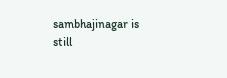sambhajinagar is still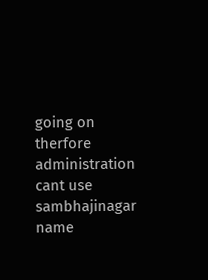going on therfore administration cant use sambhajinagar name